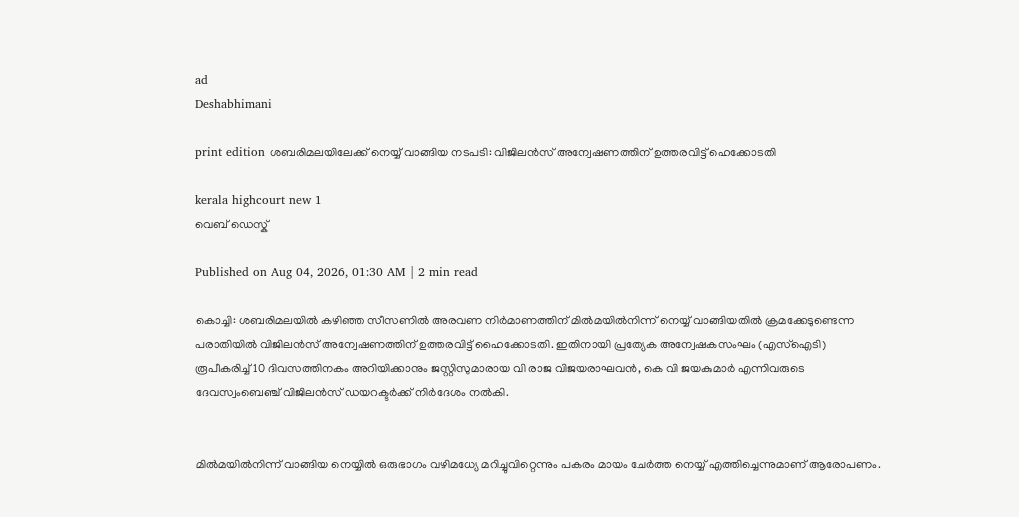ad
Deshabhimani

print edition ശബരിമലയിലേക്ക്‌ നെയ്യ്‌ വാങ്ങിയ നടപടി: വിജിലൻസ് അന്വേഷണത്തിന് ഉത്തരവിട്ട് ഹെക്കോടതി

kerala highcourt new 1
വെബ് ഡെസ്ക്

Published on Aug 04, 2026, 01:30 AM | 2 min read

കൊച്ചി: ശബരിമലയിൽ കഴിഞ്ഞ സീസണിൽ അരവണ നിർമാണത്തിന്‌ മിൽമയിൽനിന്ന് നെയ്യ്‌ വാങ്ങിയതിൽ ക്രമക്കേടുണ്ടെന്ന പരാതിയിൽ വിജിലൻസ് അന്വേഷണത്തിന് ഉത്തരവിട്ട് ഹൈക്കോടതി. ഇതിനായി പ്രത്യേക അന്വേഷകസംഘം (എസ്ഐടി) രൂപീകരിച്ച് 10 ദിവസത്തിനകം അറിയിക്കാനും ജസ്റ്റിസുമാരായ വി രാജ വിജയരാഘവൻ, കെ വി ജയകുമാർ എന്നിവരുടെ ദേവസ്വംബെഞ്ച് വിജിലൻസ് ഡയറക്ടർക്ക്‌ നിർദേശം നൽകി.


മിൽമയിൽനിന്ന് വാങ്ങിയ നെയ്യിൽ ഒരുഭാഗം വഴിമധ്യേ മറിച്ചുവിറ്റെന്നും പകരം മായം ചേർത്ത നെയ്യ്‌ എത്തിച്ചെന്നുമാണ് ആരോപണം.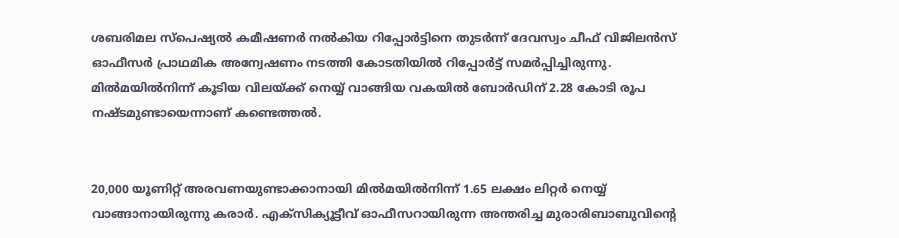ശബരിമല സ്പെഷ്യൽ കമീഷണർ നൽകിയ റിപ്പോർട്ടിനെ തുടർന്ന് ദേവസ്വം ചീഫ് വിജിലൻസ് ഓഫീസർ പ്രാഥമിക അന്വേഷണം നടത്തി കോടതിയിൽ റിപ്പോർട്ട് സമർപ്പിച്ചിരുന്നു. മിൽമയിൽനിന്ന് കൂടിയ വിലയ്ക്ക് നെയ്യ്‌ വാങ്ങിയ വകയിൽ ബോർഡിന് 2.28 കോടി രൂപ നഷ്ടമുണ്ടായെന്നാണ്‌ കണ്ടെത്തൽ.


20,000 യൂണിറ്റ് അരവണയുണ്ടാക്കാനായി മിൽമയിൽനിന്ന് 1.65 ലക്ഷം ലിറ്റർ നെയ്യ്‌ വാങ്ങാനായിരുന്നു കരാർ. എക്സിക്യൂട്ടീവ് ഓഫീസറായിരുന്ന അന്തരിച്ച മുരാരിബാബുവിന്റെ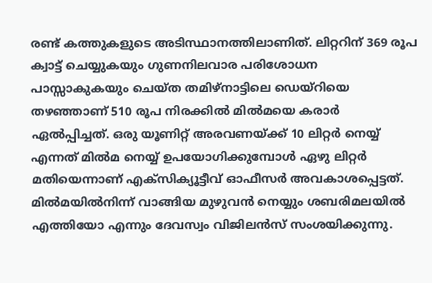രണ്ട്‌ കത്തുകളുടെ അടിസ്ഥാനത്തിലാണിത്. ലിറ്ററിന് 369 രൂപ ക്വാട്ട് ചെയ്യുകയും ഗുണനിലവാര പരിശോധന പാസ്സാകുകയും ചെയ്ത തമിഴ്നാട്ടിലെ ഡെയ്‌റിയെ തഴഞ്ഞാണ് 510 രൂപ നിരക്കിൽ മിൽമയെ കരാർ ഏൽപ്പിച്ചത്‌. ഒരു യൂണിറ്റ് അരവണയ്ക്ക് 10 ലിറ്റർ നെയ്യ്‌ എന്നത് മിൽമ നെയ്യ്‌ ഉപയോഗിക്കുമ്പോൾ ഏഴു ലിറ്റർ മതിയെന്നാണ് എക്സിക്യൂട്ടീവ് ഓഫീസർ അവകാശപ്പെട്ടത്‌. മിൽമയിൽനിന്ന്‌ വാങ്ങിയ മുഴുവൻ നെയ്യും ശബരിമലയിൽ എത്തിയോ എന്നും ദേവസ്വം വിജിലൻസ്‌ സംശയിക്കുന്നു.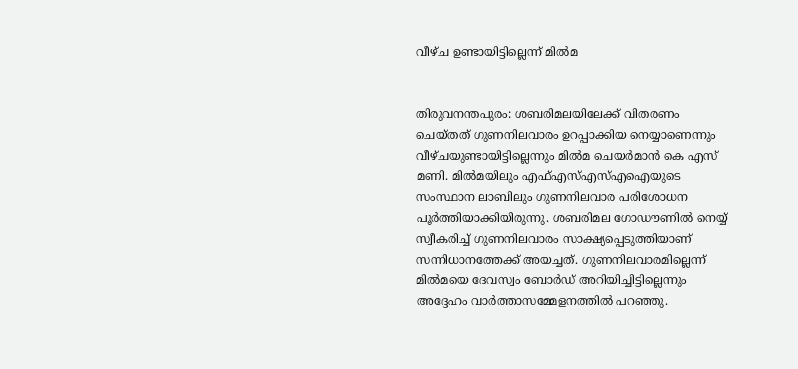വീഴ്‌ച ഉണ്ടായിട്ടില്ലെന്ന്‌ മിൽമ


തിരുവനന്തപുരം: ശബരിമലയിലേക്ക്‌ വിതരണം ചെയ്‌തത്‌ ഗുണനിലവാരം ഉറപ്പാക്കിയ നെയ്യാണെന്നും വീഴ്‌ചയുണ്ടായിട്ടില്ലെന്നും മിൽമ ചെയർമാൻ കെ എസ് മണി. മിൽമയിലും എഫ്‌എസ്‌എസ്‌എഐയുടെ സംസ്ഥാന ലാബിലും ഗുണനിലവാര പരിശോധന പൂർത്തിയാക്കിയിരുന്നു. ശബരിമല ഗോഡൗണിൽ നെയ്യ്‌ സ്വീകരിച്ച്‌ ഗുണനിലവാരം സാക്ഷ്യപ്പെടുത്തിയാണ്‌ സന്നിധാനത്തേക്ക് അയച്ചത്‌. ഗുണനിലവാരമില്ലെന്ന്‌ മിൽമയെ ദേവസ്വം ബോർഡ് അറിയിച്ചിട്ടില്ലെന്നും അദ്ദേഹം വാർത്താസമ്മേളനത്തിൽ പറഞ്ഞു.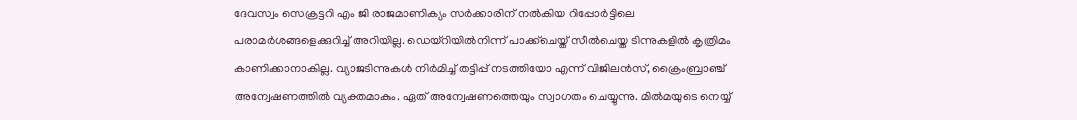ദേവസ്വം സെക്രട്ടറി എം ജി രാജമാണിക്യം സർക്കാരിന്‌ നല്‍കിയ റിപ്പോര്‍ട്ടിലെ പരാമർശങ്ങളെക്കുറിച്ച്‌ അറിയില്ല. ഡെയ്‌റിയിൽനിന്ന് പാക്ക്‌ചെയ്ത്‌ സീൽചെയ്ത ടിന്നുകളിൽ കൃത്രിമം കാണിക്കാനാകില്ല. വ്യാജടിന്നുകൾ നിർമിച്ച്‌ തട്ടിപ്പ്‌ നടത്തിയോ എന്ന്‌ വിജിലൻസ്‌, ക്രൈംബ്രാഞ്ച്‌ അന്വേഷണത്തിൽ വ്യക്തമാകും. ഏത്‌ അന്വേഷണത്തെയും സ്വാഗതം ചെയ്യുന്നു. മിൽമയുടെ നെയ്യ്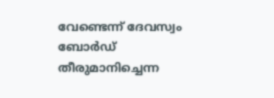വേണ്ടെന്ന് ദേവസ്വം ബോർഡ് തീരുമാനിച്ചെന്ന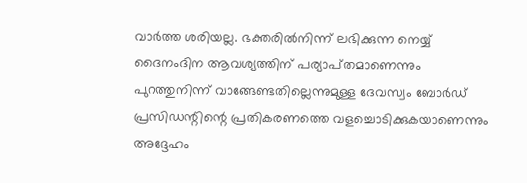വാർത്ത ശരിയല്ല. ഭക്തരിൽനിന്ന്‌ ലഭിക്കുന്ന നെയ്യ് ദൈനംദിന ആവശ്യത്തിന്‌ പര്യാപ്‌തമാണെന്നും പുറത്തുനിന്ന് വാങ്ങേണ്ടതില്ലെന്നുമുള്ള ദേവസ്വം ബോർഡ് പ്രസിഡന്റിന്റെ പ്രതികരണത്തെ വളച്ചൊടിക്കുകയാണെന്നും അദ്ദേഹം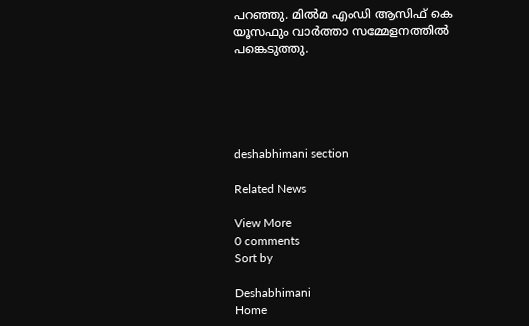പറഞ്ഞു. മിൽമ എംഡി ആസിഫ്‌ കെ യൂസഫും വാർത്താ സമ്മേളനത്തിൽ പങ്കെടുത്തു.





deshabhimani section

Related News

View More
0 comments
Sort by

Deshabhimani
Home